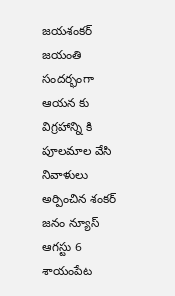జయశంకర్ జయంతి సందర్భంగా ఆయన కు విగ్రహాన్ని కి పూలమాల వేసి నివాళులు అర్పించిన శంకర్
జనం న్యూస్ ఆగస్టు 6 శాయంపేట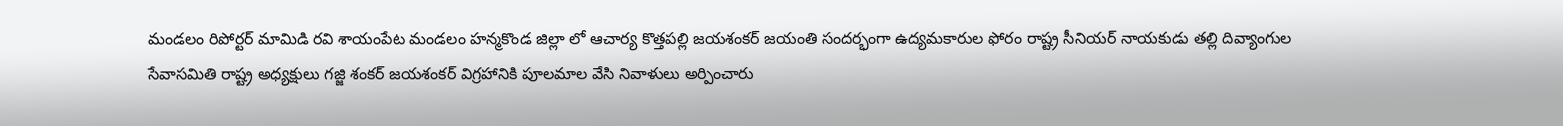మండలం రిపోర్టర్ మామిడి రవి శాయంపేట మండలం హన్మకొండ జిల్లా లో ఆచార్య కొత్తపల్లి జయశంకర్ జయంతి సందర్భంగా ఉద్యమకారుల ఫోరం రాష్ట్ర సీనియర్ నాయకుడు తల్లి దివ్యాంగుల సేవాసమితి రాష్ట్ర అధ్యక్షులు గజ్జి శంకర్ జయశంకర్ విగ్రహానికి పూలమాల వేసి నివాళులు అర్పించారు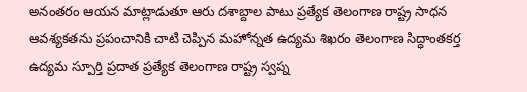అనంతరం ఆయన మాట్లాడుతూ ఆరు దశాబ్దాల పాటు ప్రత్యేక తెలంగాణ రాష్ట్ర సాధన ఆవశ్యకతను ప్రపంచానికి చాటి చెప్పిన మహోన్నత ఉద్యమ శిఖరం తెలంగాణ సిద్ధాంతకర్త ఉద్యమ స్పూర్తి ప్రదాత ప్రత్యేక తెలంగాణ రాష్ట్ర స్వప్న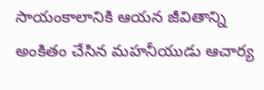సాయంకాలానికి ఆయన జీవితాన్ని అంకితం చేసిన మహనీయుడు ఆచార్య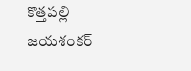కొత్తపల్లి జయశంకర్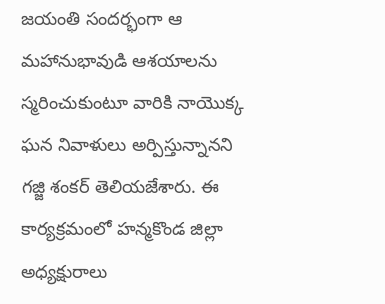జయంతి సందర్భంగా ఆ మహానుభావుడి ఆశయాలను స్మరించుకుంటూ వారికి నాయొక్క ఘన నివాళులు అర్పిస్తున్నానని గజ్జి శంకర్ తెలియజేశారు. ఈ కార్యక్రమంలో హన్మకొండ జిల్లా అధ్యక్షురాలు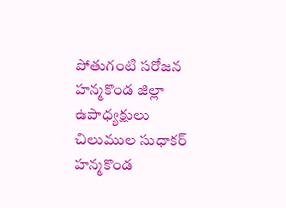పోతుగంటి సరోజన హన్మకొండ జిల్లా ఉపాధ్యక్షులు చిలుముల సుధాకర్ హన్మకొండ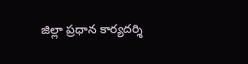జిల్లా ప్రధాన కార్యదర్శి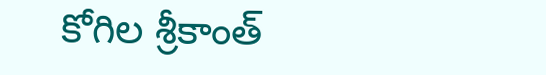కోగిల శ్రీకాంత్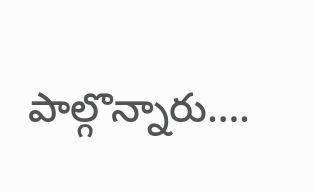పాల్గొన్నారు….